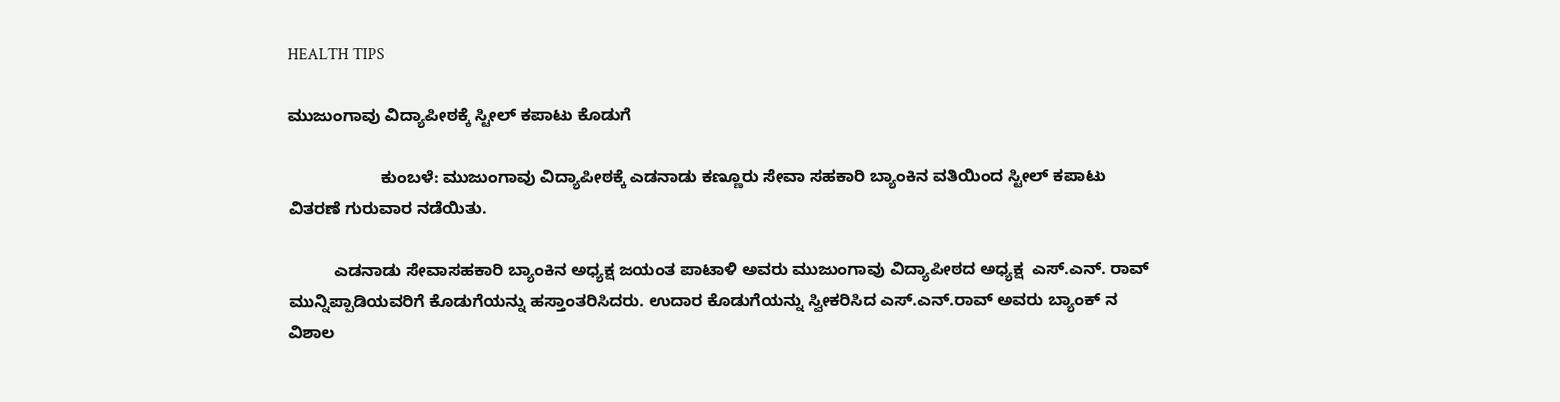HEALTH TIPS

ಮುಜುಂಗಾವು ವಿದ್ಯಾಪೀಠಕ್ಕೆ ಸ್ಟೀಲ್ ಕಪಾಟು ಕೊಡುಗೆ

                    ಕುಂಬಳೆ: ಮುಜುಂಗಾವು ವಿದ್ಯಾಪೀಠಕ್ಕೆ ಎಡನಾಡು ಕಣ್ಣೂರು ಸೇವಾ ಸಹಕಾರಿ ಬ್ಯಾಂಕಿನ ವತಿಯಿಂದ ಸ್ಟೀಲ್ ಕಪಾಟು ವಿತರಣೆ ಗುರುವಾರ ನಡೆಯಿತು.

          ಎಡನಾಡು ಸೇವಾಸಹಕಾರಿ ಬ್ಯಾಂಕಿನ ಅಧ್ಯಕ್ಷ ಜಯಂತ ಪಾಟಾಳಿ ಅವರು ಮುಜುಂಗಾವು ವಿದ್ಯಾಪೀಠದ ಅಧ್ಯಕ್ಷ  ಎಸ್.ಎನ್. ರಾವ್ ಮುನ್ನಿಪ್ಪಾಡಿಯವರಿಗೆ ಕೊಡುಗೆಯನ್ನು ಹಸ್ತಾಂತರಿಸಿದರು. ಉದಾರ ಕೊಡುಗೆಯನ್ನು ಸ್ವೀಕರಿಸಿದ ಎಸ್.ಎನ್.ರಾವ್ ಅವರು ಬ್ಯಾಂಕ್ ನ ವಿಶಾಲ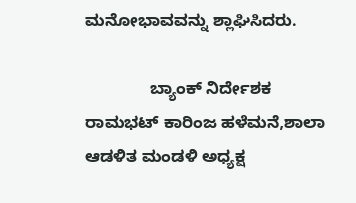ಮನೋಭಾವವನ್ನು ಶ್ಲಾಘಿಸಿದರು.

              ಬ್ಯಾಂಕ್ ನಿರ್ದೇಶಕ  ರಾಮಭಟ್ ಕಾರಿಂಜ ಹಳೆಮನೆ,ಶಾಲಾ ಆಡಳಿತ ಮಂಡಳಿ ಅಧ್ಯಕ್ಷ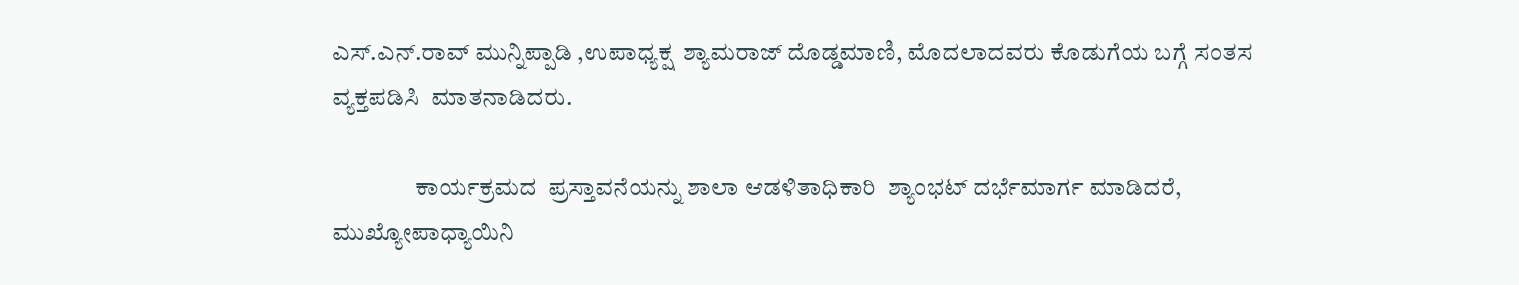ಎಸ್.ಎನ್.ರಾವ್ ಮುನ್ನಿಪ್ಪಾಡಿ ,ಉಪಾಧ್ಯಕ್ಷ  ಶ್ಯಾಮರಾಜ್ ದೊಡ್ಡಮಾಣಿ, ಮೊದಲಾದವರು ಕೊಡುಗೆಯ ಬಗ್ಗೆ ಸಂತಸ ವ್ಯಕ್ತಪಡಿಸಿ  ಮಾತನಾಡಿದರು.

                 ಕಾರ್ಯಕ್ರಮದ  ಪ್ರಸ್ತಾವನೆಯನ್ನು ಶಾಲಾ ಆಡಳಿತಾಧಿಕಾರಿ  ಶ್ಯಾಂಭಟ್ ದರ್ಭೆಮಾರ್ಗ ಮಾಡಿದರೆ, ಮುಖ್ಯೋಪಾಧ್ಯಾಯಿನಿ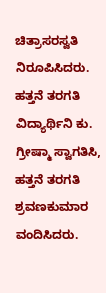ಚಿತ್ರಾಸರಸ್ವತಿ ನಿರೂಪಿಸಿದರು. ಹತ್ತನೆ ತರಗತಿ  ವಿದ್ಯಾರ್ಥಿನಿ ಕು. ಗ್ರೀಷ್ಮಾ ಸ್ವಾಗತಿಸಿ, ಹತ್ತನೆ ತರಗತಿ ಶ್ರವಣಕುಮಾರ ವಂದಿಸಿದರು.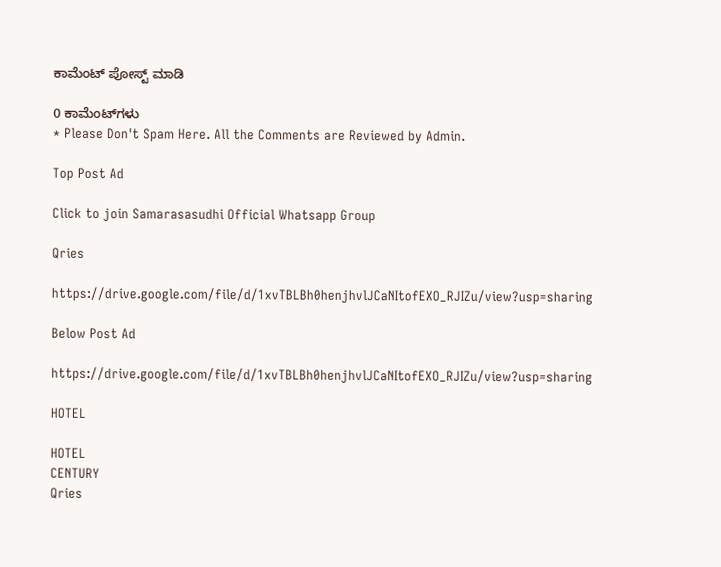ಕಾಮೆಂಟ್‌‌ ಪೋಸ್ಟ್‌ ಮಾಡಿ

0 ಕಾಮೆಂಟ್‌ಗಳು
* Please Don't Spam Here. All the Comments are Reviewed by Admin.

Top Post Ad

Click to join Samarasasudhi Official Whatsapp Group

Qries

https://drive.google.com/file/d/1xvTBLBh0henjhvlJCaNItofEXO_RJIZu/view?usp=sharing

Below Post Ad

https://drive.google.com/file/d/1xvTBLBh0henjhvlJCaNItofEXO_RJIZu/view?usp=sharing

HOTEL

HOTEL
CENTURY
Qries